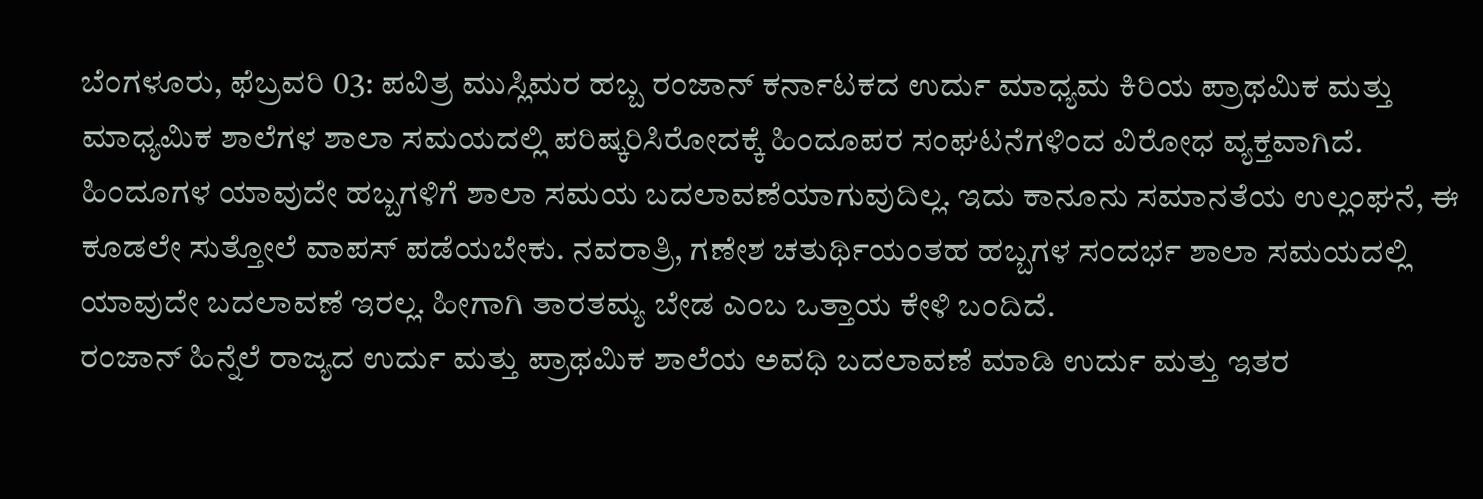ಬೆಂಗಳೂರು, ಫೆಬ್ರವರಿ 03: ಪವಿತ್ರ ಮುಸ್ಲಿಮರ ಹಬ್ಬ ರಂಜಾನ್ ಕರ್ನಾಟಕದ ಉರ್ದು ಮಾಧ್ಯಮ ಕಿರಿಯ ಪ್ರಾಥಮಿಕ ಮತ್ತು ಮಾಧ್ಯಮಿಕ ಶಾಲೆಗಳ ಶಾಲಾ ಸಮಯದಲ್ಲಿ ಪರಿಷ್ಕರಿಸಿರೋದಕ್ಕೆ ಹಿಂದೂಪರ ಸಂಘಟನೆಗಳಿಂದ ವಿರೋಧ ವ್ಯಕ್ತವಾಗಿದೆ. ಹಿಂದೂಗಳ ಯಾವುದೇ ಹಬ್ಬಗಳಿಗೆ ಶಾಲಾ ಸಮಯ ಬದಲಾವಣೆಯಾಗುವುದಿಲ್ಲ. ಇದು ಕಾನೂನು ಸಮಾನತೆಯ ಉಲ್ಲಂಘನೆ, ಈ ಕೂಡಲೇ ಸುತ್ತೋಲೆ ವಾಪಸ್ ಪಡೆಯಬೇಕು. ನವರಾತ್ರಿ, ಗಣೇಶ ಚತುರ್ಥಿಯಂತಹ ಹಬ್ಬಗಳ ಸಂದರ್ಭ ಶಾಲಾ ಸಮಯದಲ್ಲಿ ಯಾವುದೇ ಬದಲಾವಣೆ ಇರಲ್ಲ. ಹೀಗಾಗಿ ತಾರತಮ್ಯ ಬೇಡ ಎಂಬ ಒತ್ತಾಯ ಕೇಳಿ ಬಂದಿದೆ.
ರಂಜಾನ್ ಹಿನ್ನೆಲೆ ರಾಜ್ಯದ ಉರ್ದು ಮತ್ತು ಪ್ರಾಥಮಿಕ ಶಾಲೆಯ ಅವಧಿ ಬದಲಾವಣೆ ಮಾಡಿ ಉರ್ದು ಮತ್ತು ಇತರ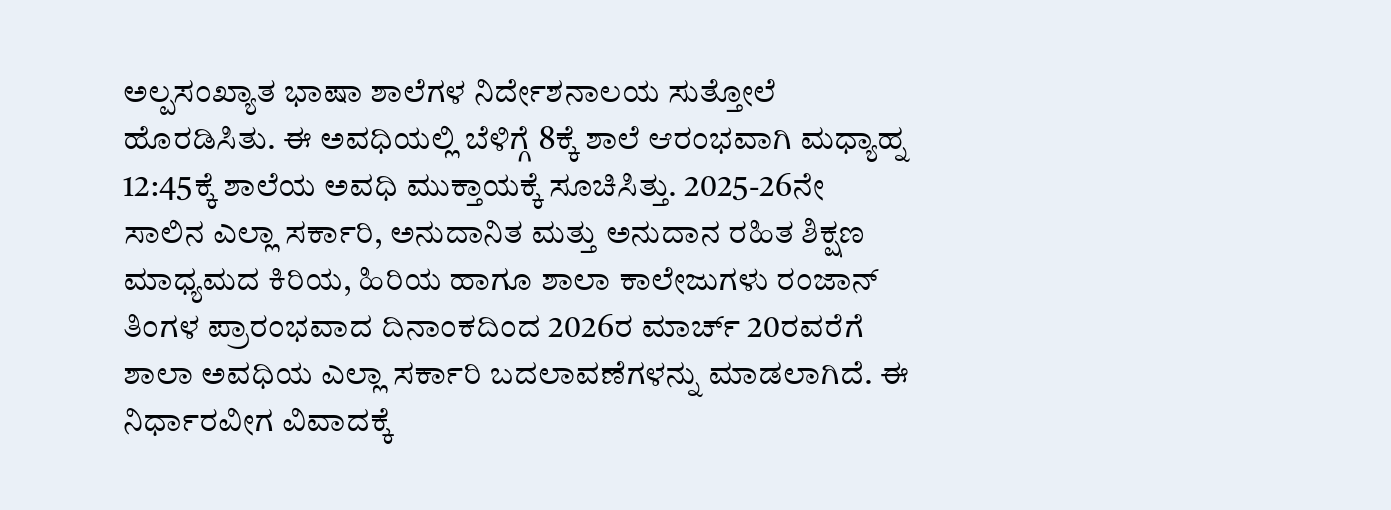ಅಲ್ಪಸಂಖ್ಯಾತ ಭಾಷಾ ಶಾಲೆಗಳ ನಿರ್ದೇಶನಾಲಯ ಸುತ್ತೋಲೆ ಹೊರಡಿಸಿತು. ಈ ಅವಧಿಯಲ್ಲಿ ಬೆಳಿಗ್ಗೆ 8ಕ್ಕೆ ಶಾಲೆ ಆರಂಭವಾಗಿ ಮಧ್ಯಾಹ್ನ 12:45ಕ್ಕೆ ಶಾಲೆಯ ಅವಧಿ ಮುಕ್ತಾಯಕ್ಕೆ ಸೂಚಿಸಿತ್ತು. 2025-26ನೇ ಸಾಲಿನ ಎಲ್ಲಾ ಸರ್ಕಾರಿ, ಅನುದಾನಿತ ಮತ್ತು ಅನುದಾನ ರಹಿತ ಶಿಕ್ಷಣ ಮಾಧ್ಯಮದ ಕಿರಿಯ, ಹಿರಿಯ ಹಾಗೂ ಶಾಲಾ ಕಾಲೇಜುಗಳು ರಂಜಾನ್ ತಿಂಗಳ ಪ್ರಾರಂಭವಾದ ದಿನಾಂಕದಿಂದ 2026ರ ಮಾರ್ಚ್ 20ರವರೆಗೆ ಶಾಲಾ ಅವಧಿಯ ಎಲ್ಲಾ ಸರ್ಕಾರಿ ಬದಲಾವಣೆಗಳನ್ನು ಮಾಡಲಾಗಿದೆ. ಈ ನಿರ್ಧಾರವೀಗ ವಿವಾದಕ್ಕೆ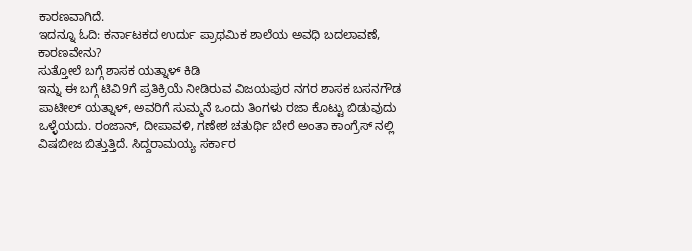ಕಾರಣವಾಗಿದೆ.
ಇದನ್ನೂ ಓದಿ: ಕರ್ನಾಟಕದ ಉರ್ದು ಪ್ರಾಥಮಿಕ ಶಾಲೆಯ ಅವಧಿ ಬದಲಾವಣೆ, ಕಾರಣವೇನು?
ಸುತ್ತೋಲೆ ಬಗ್ಗೆ ಶಾಸಕ ಯತ್ನಾಳ್ ಕಿಡಿ
ಇನ್ನು ಈ ಬಗ್ಗೆ ಟಿವಿ9ಗೆ ಪ್ರತಿಕ್ರಿಯೆ ನೀಡಿರುವ ವಿಜಯಪುರ ನಗರ ಶಾಸಕ ಬಸನಗೌಡ ಪಾಟೀಲ್ ಯತ್ನಾಳ್, ಅವರಿಗೆ ಸುಮ್ಮನೆ ಒಂದು ತಿಂಗಳು ರಜಾ ಕೊಟ್ಟು ಬಿಡುವುದು ಒಳ್ಳೆಯದು. ರಂಜಾನ್, ದೀಪಾವಳಿ, ಗಣೇಶ ಚತುರ್ಥಿ ಬೇರೆ ಅಂತಾ ಕಾಂಗ್ರೆಸ್ ನಲ್ಲಿ ವಿಷಬೀಜ ಬಿತ್ತುತ್ತಿದೆ. ಸಿದ್ದರಾಮಯ್ಯ ಸರ್ಕಾರ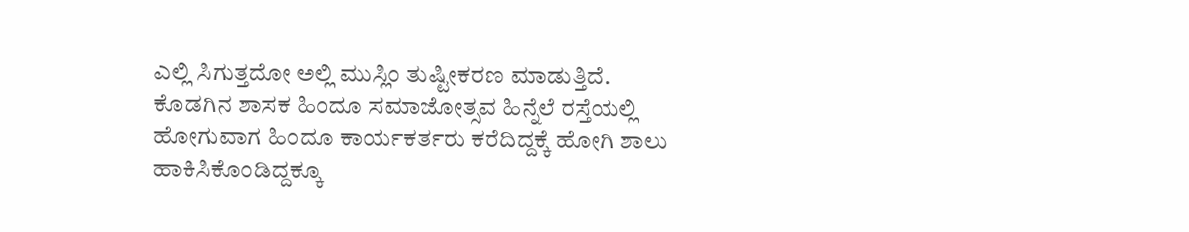ಎಲ್ಲಿ ಸಿಗುತ್ತದೋ ಅಲ್ಲಿ ಮುಸ್ಲಿಂ ತುಷ್ಟೀಕರಣ ಮಾಡುತ್ತಿದೆ. ಕೊಡಗಿನ ಶಾಸಕ ಹಿಂದೂ ಸಮಾಜೋತ್ಸವ ಹಿನ್ನೆಲೆ ರಸ್ತೆಯಲ್ಲಿ ಹೋಗುವಾಗ ಹಿಂದೂ ಕಾರ್ಯಕರ್ತರು ಕರೆದಿದ್ದಕ್ಕೆ ಹೋಗಿ ಶಾಲು ಹಾಕಿಸಿಕೊಂಡಿದ್ದಕ್ಕೂ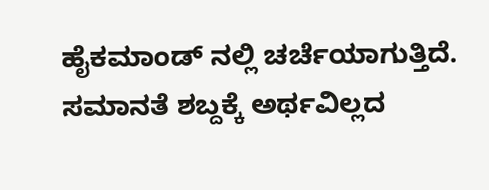ಹೈಕಮಾಂಡ್ ನಲ್ಲಿ ಚರ್ಚೆಯಾಗುತ್ತಿದೆ. ಸಮಾನತೆ ಶಬ್ದಕ್ಕೆ ಅರ್ಥವಿಲ್ಲದ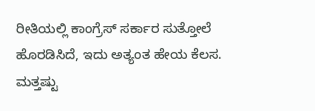ರೀತಿಯಲ್ಲಿ ಕಾಂಗ್ರೆಸ್ ಸರ್ಕಾರ ಸುತ್ತೋಲೆ ಹೊರಡಿಸಿದೆ, ಇದು ಅತ್ಯಂತ ಹೇಯ ಕೆಲಸ.
ಮತ್ತಷ್ಟು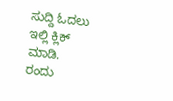ಸುದ್ದಿ ಓದಲು ಇಲ್ಲಿ ಕ್ಲಿಕ್ ಮಾಡಿ.
ರಂದು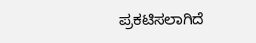ಪ್ರಕಟಿಸಲಾಗಿದೆ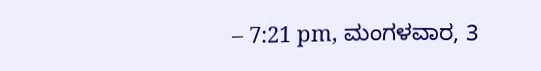– 7:21 pm, ಮಂಗಳವಾರ, 3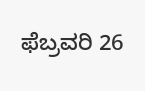ಫೆಬ್ರವರಿ 26